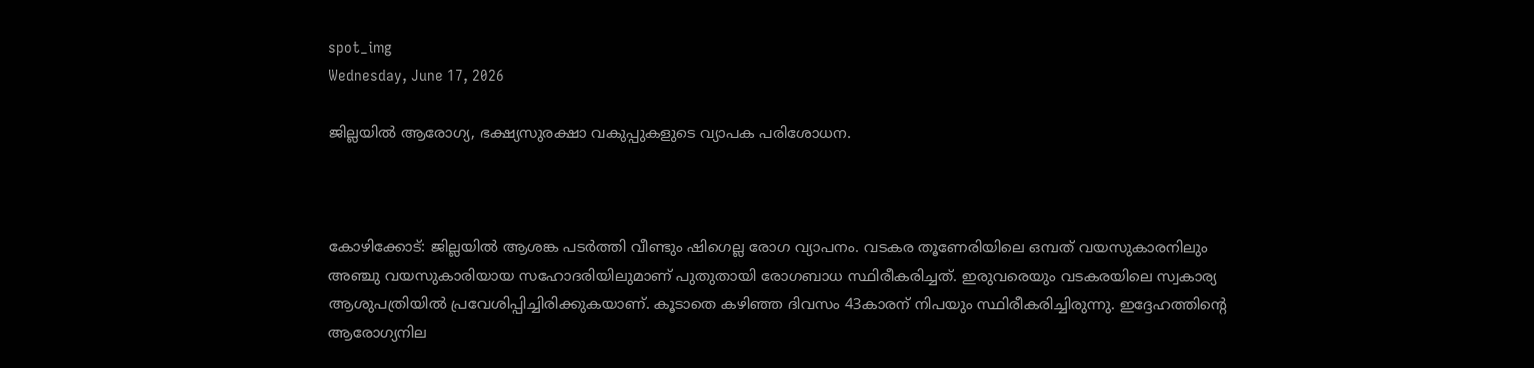spot_img
Wednesday, June 17, 2026

ജില്ലയിൽ ആരോഗ്യ, ഭക്ഷ്യസുരക്ഷാ വകുപ്പുകളുടെ വ്യാപക പരിശോധന.



കോഴിക്കോട്: ജില്ലയിൽ ആശങ്ക പടർത്തി വീണ്ടും ഷിഗെല്ല രോഗ വ്യാപനം. വടകര തൂണേരിയിലെ ഒമ്പത് വയസുകാരനിലും അഞ്ചു വയസുകാരിയായ സഹോദരിയിലുമാണ് പുതുതായി രോഗബാധ സ്ഥിരീകരിച്ചത്. ഇരുവരെയും വടകരയിലെ സ്വകാര്യ ആശുപത്രിയിൽ പ്രവേശിപ്പിച്ചിരിക്കുകയാണ്. കൂടാതെ കഴിഞ്ഞ ദിവസം 43കാരന് നിപയും സ്ഥിരീകരിച്ചിരുന്നു. ഇദ്ദേഹത്തിൻ്റെ ആരോഗ്യനില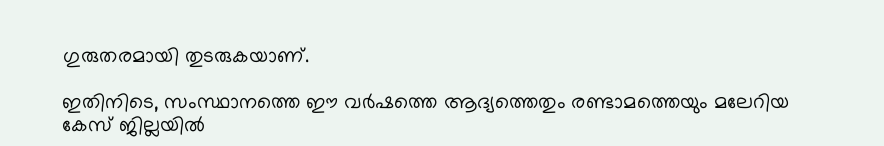ഗുരുതരമായി തുടരുകയാണ്.

ഇതിനിടെ, സംസ്ഥാനത്തെ ഈ വർഷത്തെ ആദ്യത്തെതും രണ്ടാമത്തെയും മലേറിയ കേസ് ജില്ലയിൽ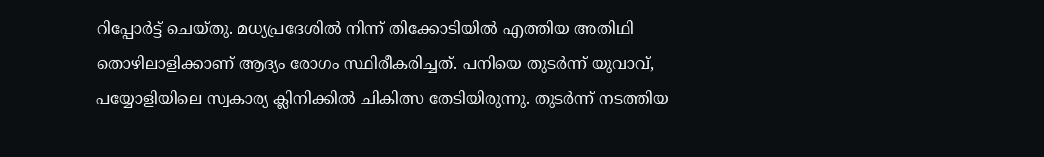റിപ്പോർട്ട് ചെയ്തു. മധ്യപ്രദേശിൽ നിന്ന് തിക്കോടിയിൽ എത്തിയ അതിഥി തൊഴിലാളിക്കാണ് ആദ്യം രോഗം സ്ഥിരീകരിച്ചത്. പനിയെ തുടർന്ന് യുവാവ്, പയ്യോളിയിലെ സ്വകാര്യ ക്ലിനിക്കിൽ ചികിത്സ തേടിയിരുന്നു. തുടർന്ന് നടത്തിയ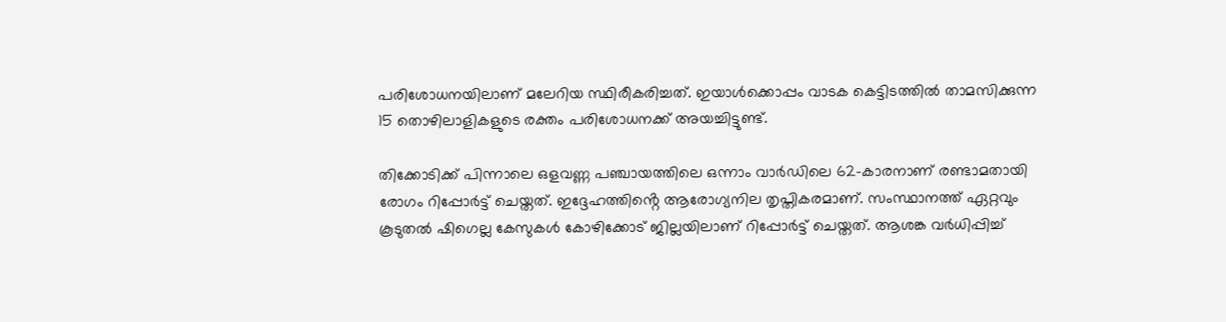പരിശോധനയിലാണ് മലേറിയ സ്ഥിരീകരിച്ചത്. ഇയാൾക്കൊപ്പം വാടക കെട്ടിടത്തിൽ താമസിക്കുന്ന 15 തൊഴിലാളികളുടെ രക്തം പരിശോധനക്ക് അയച്ചിട്ടുണ്ട്.

തിക്കോടിക്ക് പിന്നാലെ ഒളവണ്ണ പഞ്ചായത്തിലെ ഒന്നാം വാർഡിലെ 62-കാരനാണ് രണ്ടാമതായി രോഗം റിപ്പോർട്ട് ചെയ്തത്. ഇദ്ദേഹത്തിൻ്റെ ആരോഗ്യനില തൃപ്തികരമാണ്. സംസ്ഥാനത്ത് ഏറ്റവും കൂടുതൽ ഷിഗെല്ല കേസുകൾ കോഴിക്കോട് ജില്ലയിലാണ് റിപ്പോർട്ട് ചെയ്തത്. ആശങ്ക വർധിപ്പിച്ച്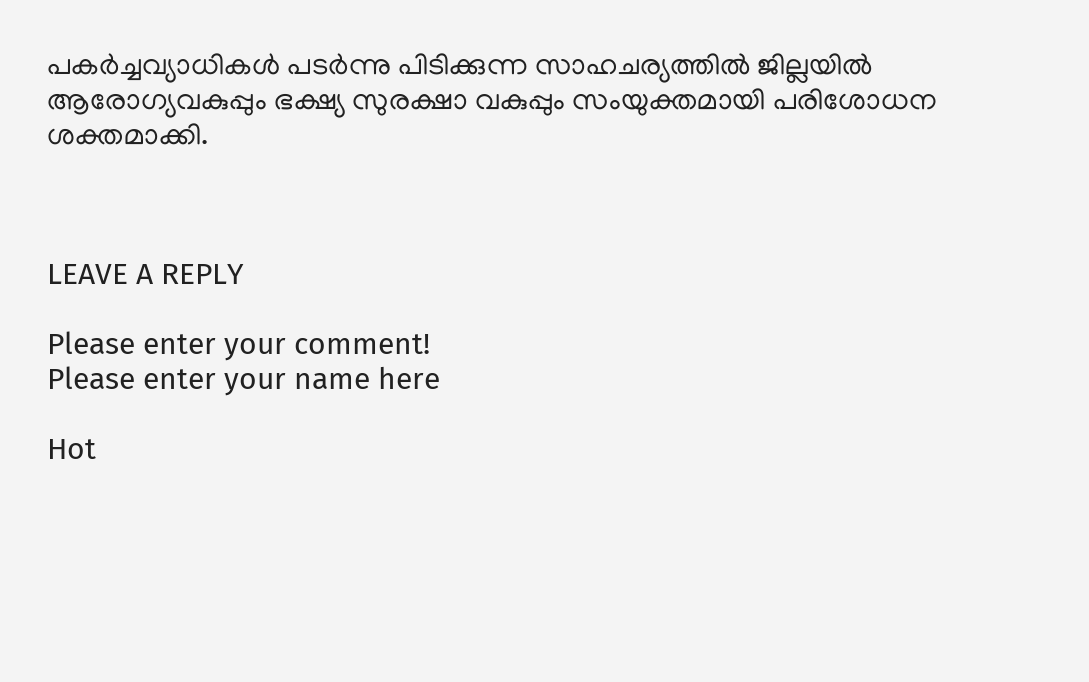പകർച്ചവ്യാധികൾ പടർന്നു പിടിക്കുന്ന സാഹചര്യത്തിൽ ജില്ലയിൽ ആരോഗ്യവകുപ്പും ഭക്ഷ്യ സുരക്ഷാ വകുപ്പും സംയുക്തമായി പരിശോധന ശക്തമാക്കി.



LEAVE A REPLY

Please enter your comment!
Please enter your name here

Hot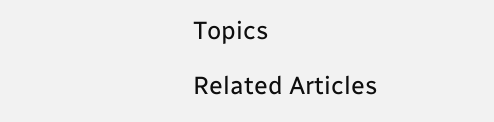Topics

Related Articles